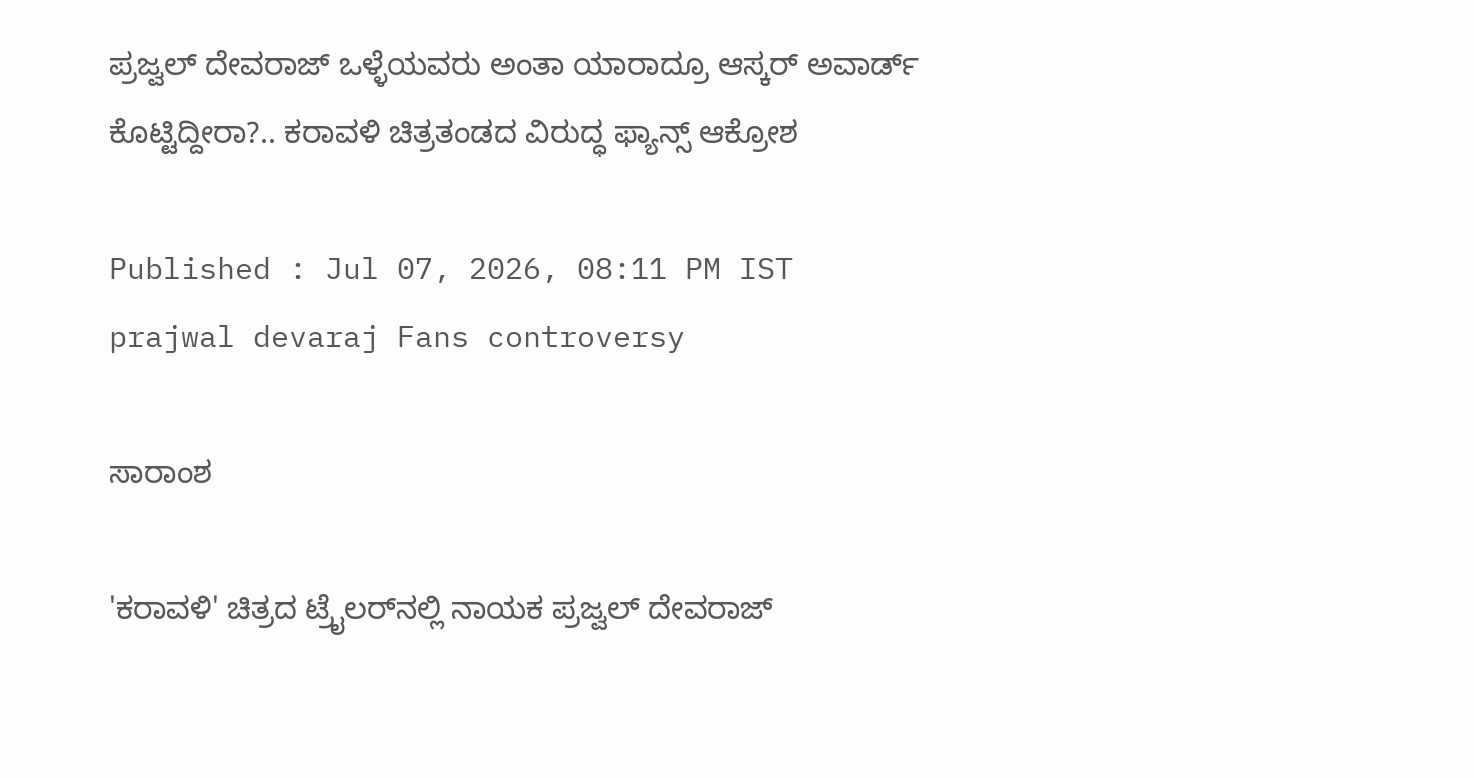ಪ್ರಜ್ವಲ್‌ ದೇವರಾಜ್‌ ಒಳ್ಳೆಯವರು ಅಂತಾ ಯಾರಾದ್ರೂ ಆಸ್ಕರ್‌ ಅವಾರ್ಡ್‌ ಕೊಟ್ಟಿದ್ದೀರಾ?.. ಕರಾವಳಿ ಚಿತ್ರತಂಡದ ವಿರುದ್ಧ ಫ್ಯಾನ್ಸ್ ಆಕ್ರೋಶ

Published : Jul 07, 2026, 08:11 PM IST
prajwal devaraj Fans controversy

ಸಾರಾಂಶ

'ಕರಾವಳಿ' ಚಿತ್ರದ ಟ್ರೈಲರ್‌ನಲ್ಲಿ ನಾಯಕ ಪ್ರಜ್ವಲ್ ದೇವರಾಜ್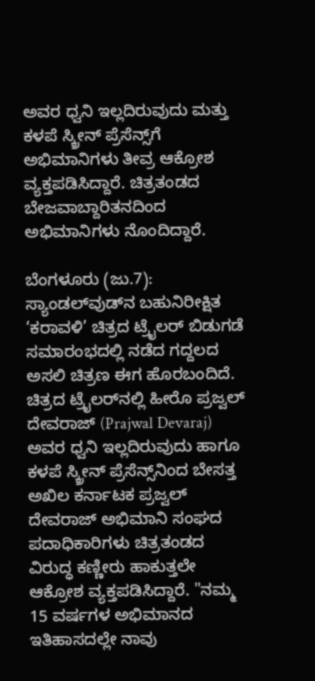ಅವರ ಧ್ವನಿ ಇಲ್ಲದಿರುವುದು ಮತ್ತು ಕಳಪೆ ಸ್ಕ್ರೀನ್ ಪ್ರೆಸೆನ್ಸ್‌ಗೆ ಅಭಿಮಾನಿಗಳು ತೀವ್ರ ಆಕ್ರೋಶ ವ್ಯಕ್ತಪಡಿಸಿದ್ದಾರೆ. ಚಿತ್ರತಂಡದ ಬೇಜವಾಬ್ದಾರಿತನದಿಂದ ಅಭಿಮಾನಿಗಳು ನೊಂದಿದ್ದಾರೆ.

ಬೆಂಗಳೂರು (ಜು.7): ಸ್ಯಾಂಡಲ್‌ವುಡ್‌ನ ಬಹುನಿರೀಕ್ಷಿತ ‘ಕರಾವಳಿ’ ಚಿತ್ರದ ಟ್ರೈಲರ್ ಬಿಡುಗಡೆ ಸಮಾರಂಭದಲ್ಲಿ ನಡೆದ ಗದ್ದಲದ ಅಸಲಿ ಚಿತ್ರಣ ಈಗ ಹೊರಬಂದಿದೆ. ಚಿತ್ರದ ಟ್ರೈಲರ್‌ನಲ್ಲಿ ಹೀರೊ ಪ್ರಜ್ವಲ್ ದೇವರಾಜ್ (Prajwal Devaraj) ಅವರ ಧ್ವನಿ ಇಲ್ಲದಿರುವುದು ಹಾಗೂ ಕಳಪೆ ಸ್ಕ್ರೀನ್ ಪ್ರೆಸೆನ್ಸ್‌ನಿಂದ ಬೇಸತ್ತ ಅಖಿಲ ಕರ್ನಾಟಕ ಪ್ರಜ್ವಲ್ ದೇವರಾಜ್ ಅಭಿಮಾನಿ ಸಂಘದ ಪದಾಧಿಕಾರಿಗಳು ಚಿತ್ರತಂಡದ ವಿರುದ್ಧ ಕಣ್ಣೀರು ಹಾಕುತ್ತಲೇ ಆಕ್ರೋಶ ವ್ಯಕ್ತಪಡಿಸಿದ್ದಾರೆ. "ನಮ್ಮ 15 ವರ್ಷಗಳ ಅಭಿಮಾನದ ಇತಿಹಾಸದಲ್ಲೇ ನಾವು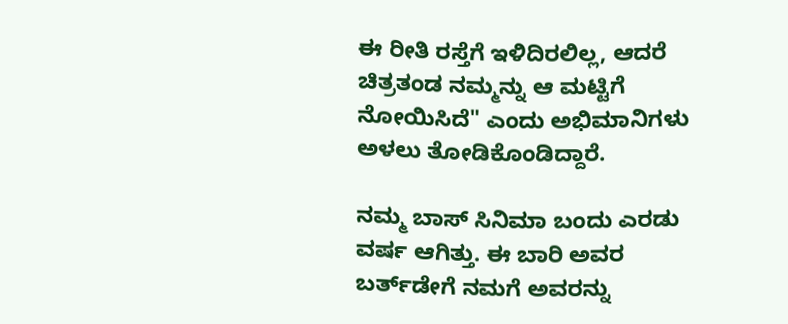ಈ ರೀತಿ ರಸ್ತೆಗೆ ಇಳಿದಿರಲಿಲ್ಲ, ಆದರೆ ಚಿತ್ರತಂಡ ನಮ್ಮನ್ನು ಆ ಮಟ್ಟಿಗೆ ನೋಯಿಸಿದೆ" ಎಂದು ಅಭಿಮಾನಿಗಳು ಅಳಲು ತೋಡಿಕೊಂಡಿದ್ದಾರೆ.

ನಮ್ಮ ಬಾಸ್ ಸಿನಿಮಾ ಬಂದು ಎರಡು ವರ್ಷ ಆಗಿತ್ತು. ಈ ಬಾರಿ ಅವರ ಬರ್ತ್‌ಡೇಗೆ ನಮಗೆ ಅವರನ್ನು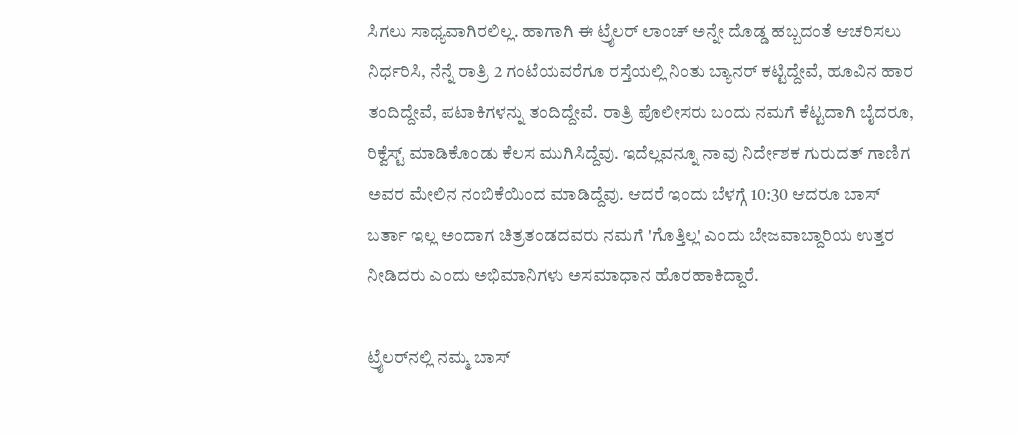ಸಿಗಲು ಸಾಧ್ಯವಾಗಿರಲಿಲ್ಲ. ಹಾಗಾಗಿ ಈ ಟ್ರೈಲರ್ ಲಾಂಚ್ ಅನ್ನೇ ದೊಡ್ಡ ಹಬ್ಬದಂತೆ ಆಚರಿಸಲು ನಿರ್ಧರಿಸಿ, ನೆನ್ನೆ ರಾತ್ರಿ 2 ಗಂಟೆಯವರೆಗೂ ರಸ್ತೆಯಲ್ಲಿ ನಿಂತು ಬ್ಯಾನರ್ ಕಟ್ಟಿದ್ದೇವೆ, ಹೂವಿನ ಹಾರ ತಂದಿದ್ದೇವೆ, ಪಟಾಕಿಗಳನ್ನು ತಂದಿದ್ದೇವೆ. ರಾತ್ರಿ ಪೊಲೀಸರು ಬಂದು ನಮಗೆ ಕೆಟ್ಟದಾಗಿ ಬೈದರೂ, ರಿಕ್ವೆಸ್ಟ್ ಮಾಡಿಕೊಂಡು ಕೆಲಸ ಮುಗಿಸಿದ್ದೆವು. ಇದೆಲ್ಲವನ್ನೂ ನಾವು ನಿರ್ದೇಶಕ ಗುರುದತ್ ಗಾಣಿಗ ಅವರ ಮೇಲಿನ ನಂಬಿಕೆಯಿಂದ ಮಾಡಿದ್ದೆವು. ಆದರೆ ಇಂದು ಬೆಳಗ್ಗೆ 10:30 ಆದರೂ ಬಾಸ್ ಬರ್ತಾ ಇಲ್ಲ ಅಂದಾಗ ಚಿತ್ರತಂಡದವರು ನಮಗೆ 'ಗೊತ್ತಿಲ್ಲ' ಎಂದು ಬೇಜವಾಬ್ದಾರಿಯ ಉತ್ತರ ನೀಡಿದರು ಎಂದು ಅಭಿಮಾನಿಗಳು ಅಸಮಾಧಾನ ಹೊರಹಾಕಿದ್ದಾರೆ.

ಟ್ರೈಲರ್‌ನಲ್ಲಿ ನಮ್ಮ ಬಾಸ್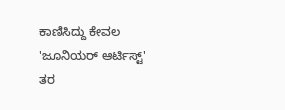ಕಾಣಿಸಿದ್ದು ಕೇವಲ 'ಜೂನಿಯರ್ ಆರ್ಟಿಸ್ಟ್' ತರ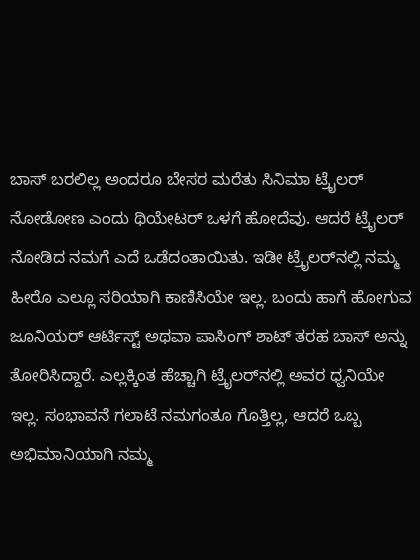ಬಾಸ್ ಬರಲಿಲ್ಲ ಅಂದರೂ ಬೇಸರ ಮರೆತು ಸಿನಿಮಾ ಟ್ರೈಲರ್‌ ನೋಡೋಣ ಎಂದು ಥಿಯೇಟರ್ ಒಳಗೆ ಹೋದೆವು. ಆದರೆ ಟ್ರೈಲರ್ ನೋಡಿದ ನಮಗೆ ಎದೆ ಒಡೆದಂತಾಯಿತು. ಇಡೀ ಟ್ರೈಲರ್‌ನಲ್ಲಿ ನಮ್ಮ ಹೀರೊ ಎಲ್ಲೂ ಸರಿಯಾಗಿ ಕಾಣಿಸಿಯೇ ಇಲ್ಲ. ಬಂದು ಹಾಗೆ ಹೋಗುವ ಜೂನಿಯರ್ ಆರ್ಟಿಸ್ಟ್ ಅಥವಾ ಪಾಸಿಂಗ್ ಶಾಟ್‌ ತರಹ ಬಾಸ್ ಅನ್ನು ತೋರಿಸಿದ್ದಾರೆ. ಎಲ್ಲಕ್ಕಿಂತ ಹೆಚ್ಚಾಗಿ ಟ್ರೈಲರ್‌ನಲ್ಲಿ ಅವರ ಧ್ವನಿಯೇ ಇಲ್ಲ. ಸಂಭಾವನೆ ಗಲಾಟೆ ನಮಗಂತೂ ಗೊತ್ತಿಲ್ಲ, ಆದರೆ ಒಬ್ಬ ಅಭಿಮಾನಿಯಾಗಿ ನಮ್ಮ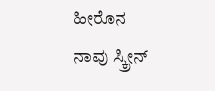ಹೀರೊನ ನಾವು ಸ್ಕ್ರೀನ್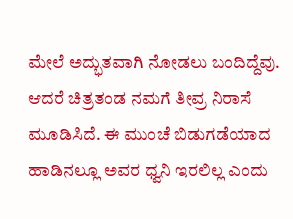ಮೇಲೆ ಅದ್ಭುತವಾಗಿ ನೋಡಲು ಬಂದಿದ್ದೆವು. ಆದರೆ ಚಿತ್ರತಂಡ ನಮಗೆ ತೀವ್ರ ನಿರಾಸೆ ಮೂಡಿಸಿದೆ. ಈ ಮುಂಚೆ ಬಿಡುಗಡೆಯಾದ ಹಾಡಿನಲ್ಲೂ ಅವರ ಧ್ವನಿ ಇರಲಿಲ್ಲ ಎಂದು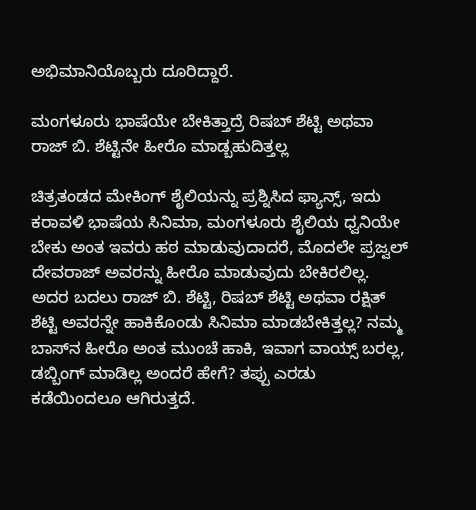ಅಭಿಮಾನಿಯೊಬ್ಬರು ದೂರಿದ್ದಾರೆ.

ಮಂಗಳೂರು ಭಾಷೆಯೇ ಬೇಕಿತ್ತಾದ್ರೆ ರಿಷಬ್ ಶೆಟ್ಟಿ ಅಥವಾ ರಾಜ್ ಬಿ. ಶೆಟ್ಟಿನೇ ಹೀರೊ ಮಾಡ್ಬಹುದಿತ್ತಲ್ಲ

ಚಿತ್ರತಂಡದ ಮೇಕಿಂಗ್ ಶೈಲಿಯನ್ನು ಪ್ರಶ್ನಿಸಿದ ಫ್ಯಾನ್ಸ್, ಇದು ಕರಾವಳಿ ಭಾಷೆಯ ಸಿನಿಮಾ, ಮಂಗಳೂರು ಶೈಲಿಯ ಧ್ವನಿಯೇ ಬೇಕು ಅಂತ ಇವರು ಹಠ ಮಾಡುವುದಾದರೆ, ಮೊದಲೇ ಪ್ರಜ್ವಲ್ ದೇವರಾಜ್ ಅವರನ್ನು ಹೀರೊ ಮಾಡುವುದು ಬೇಕಿರಲಿಲ್ಲ. ಅದರ ಬದಲು ರಾಜ್ ಬಿ. ಶೆಟ್ಟಿ, ರಿಷಬ್ ಶೆಟ್ಟಿ ಅಥವಾ ರಕ್ಷಿತ್ ಶೆಟ್ಟಿ ಅವರನ್ನೇ ಹಾಕಿಕೊಂಡು ಸಿನಿಮಾ ಮಾಡಬೇಕಿತ್ತಲ್ಲ? ನಮ್ಮ ಬಾಸ್‌ನ ಹೀರೊ ಅಂತ ಮುಂಚೆ ಹಾಕಿ, ಇವಾಗ ವಾಯ್ಸ್ ಬರಲ್ಲ, ಡಬ್ಬಿಂಗ್ ಮಾಡಿಲ್ಲ ಅಂದರೆ ಹೇಗೆ? ತಪ್ಪು ಎರಡು ಕಡೆಯಿಂದಲೂ ಆಗಿರುತ್ತದೆ.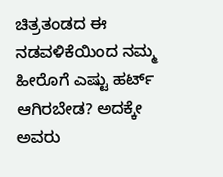ಚಿತ್ರತಂಡದ ಈ ನಡವಳಿಕೆಯಿಂದ ನಮ್ಮ ಹೀರೊಗೆ ಎಷ್ಟು ಹರ್ಟ್ ಆಗಿರಬೇಡ? ಅದಕ್ಕೇ ಅವರು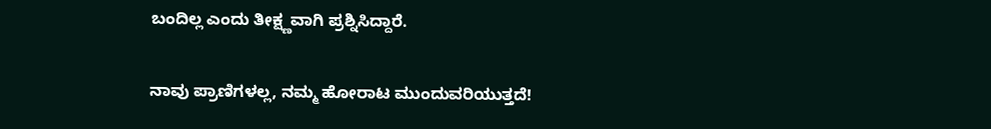ಬಂದಿಲ್ಲ ಎಂದು ತೀಕ್ಷ್ಣವಾಗಿ ಪ್ರಶ್ನಿಸಿದ್ದಾರೆ.

ನಾವು ಪ್ರಾಣಿಗಳಲ್ಲ, ನಮ್ಮ ಹೋರಾಟ ಮುಂದುವರಿಯುತ್ತದೆ!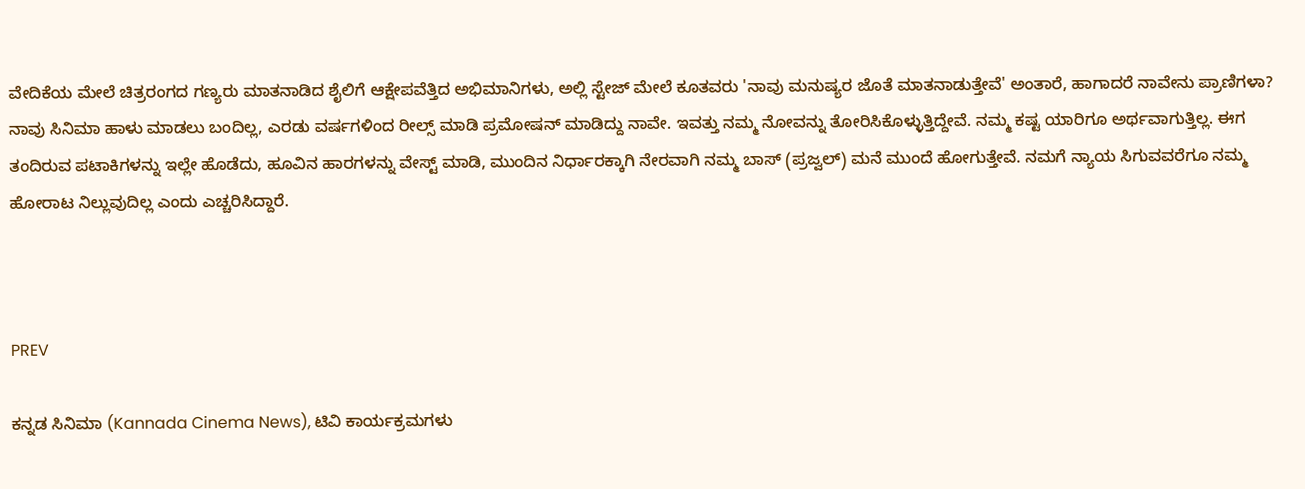ವೇದಿಕೆಯ ಮೇಲೆ ಚಿತ್ರರಂಗದ ಗಣ್ಯರು ಮಾತನಾಡಿದ ಶೈಲಿಗೆ ಆಕ್ಷೇಪವೆತ್ತಿದ ಅಭಿಮಾನಿಗಳು, ಅಲ್ಲಿ ಸ್ಟೇಜ್ ಮೇಲೆ ಕೂತವರು 'ನಾವು ಮನುಷ್ಯರ ಜೊತೆ ಮಾತನಾಡುತ್ತೇವೆ' ಅಂತಾರೆ, ಹಾಗಾದರೆ ನಾವೇನು ಪ್ರಾಣಿಗಳಾ? ನಾವು ಸಿನಿಮಾ ಹಾಳು ಮಾಡಲು ಬಂದಿಲ್ಲ, ಎರಡು ವರ್ಷಗಳಿಂದ ರೀಲ್ಸ್ ಮಾಡಿ ಪ್ರಮೋಷನ್ ಮಾಡಿದ್ದು ನಾವೇ. ಇವತ್ತು ನಮ್ಮ ನೋವನ್ನು ತೋರಿಸಿಕೊಳ್ಳುತ್ತಿದ್ದೇವೆ. ನಮ್ಮ ಕಷ್ಟ ಯಾರಿಗೂ ಅರ್ಥವಾಗುತ್ತಿಲ್ಲ. ಈಗ ತಂದಿರುವ ಪಟಾಕಿಗಳನ್ನು ಇಲ್ಲೇ ಹೊಡೆದು, ಹೂವಿನ ಹಾರಗಳನ್ನು ವೇಸ್ಟ್ ಮಾಡಿ, ಮುಂದಿನ ನಿರ್ಧಾರಕ್ಕಾಗಿ ನೇರವಾಗಿ ನಮ್ಮ ಬಾಸ್ (ಪ್ರಜ್ವಲ್) ಮನೆ ಮುಂದೆ ಹೋಗುತ್ತೇವೆ. ನಮಗೆ ನ್ಯಾಯ ಸಿಗುವವರೆಗೂ ನಮ್ಮ ಹೋರಾಟ ನಿಲ್ಲುವುದಿಲ್ಲ ಎಂದು ಎಚ್ಚರಿಸಿದ್ದಾರೆ.



PREV

ಕನ್ನಡ ಸಿನಿಮಾ (Kannada Cinema News), ಟಿವಿ ಕಾರ್ಯಕ್ರಮಗಳು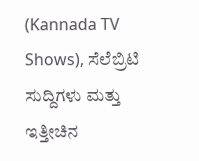(Kannada TV Shows), ಸೆಲೆಬ್ರಿಟಿ ಸುದ್ದಿಗಳು ಮತ್ತು ಇತ್ತೀಚಿನ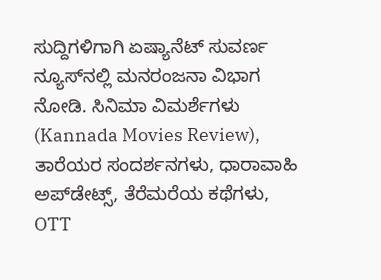ಸುದ್ದಿಗಳಿಗಾಗಿ ಏಷ್ಯಾನೆಟ್ ಸುವರ್ಣ ನ್ಯೂಸ್‌ನಲ್ಲಿ ಮನರಂಜನಾ ವಿಭಾಗ ನೋಡಿ. ಸಿನಿಮಾ ವಿಮರ್ಶೆಗಳು (Kannada Movies Review), ತಾರೆಯರ ಸಂದರ್ಶನಗಳು, ಧಾರಾವಾಹಿ ಅಪ್‌ಡೇಟ್ಸ್‌, ತೆರೆಮರೆಯ ಕಥೆಗಳು, OTT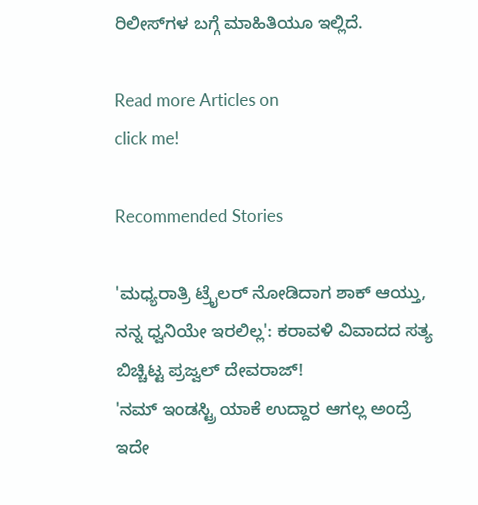ರಿಲೀಸ್‌ಗಳ ಬಗ್ಗೆ ಮಾಹಿತಿಯೂ ಇಲ್ಲಿದೆ.

Read more Articles on
click me!

Recommended Stories

'ಮಧ್ಯರಾತ್ರಿ ಟ್ರೈಲರ್ ನೋಡಿದಾಗ ಶಾಕ್ ಆಯ್ತು, ನನ್ನ ಧ್ವನಿಯೇ ಇರಲಿಲ್ಲ': ಕರಾವಳಿ ವಿವಾದದ ಸತ್ಯ ಬಿಚ್ಚಿಟ್ಟ ಪ್ರಜ್ವಲ್ ದೇವರಾಜ್!
'ನಮ್‌ ಇಂಡಸ್ಟ್ರಿ ಯಾಕೆ ಉದ್ದಾರ ಆಗಲ್ಲ ಅಂದ್ರೆ ಇದೇ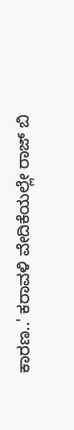ಕಾರಣ..' ಕರಾವಳಿ ವೇದಿಕೆಯಲ್ಲೇ ರಾಜ್‌ ಬಿ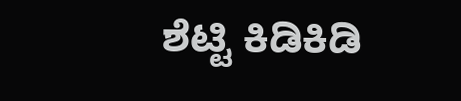ಶೆಟ್ಟಿ ಕಿಡಿಕಿಡಿ